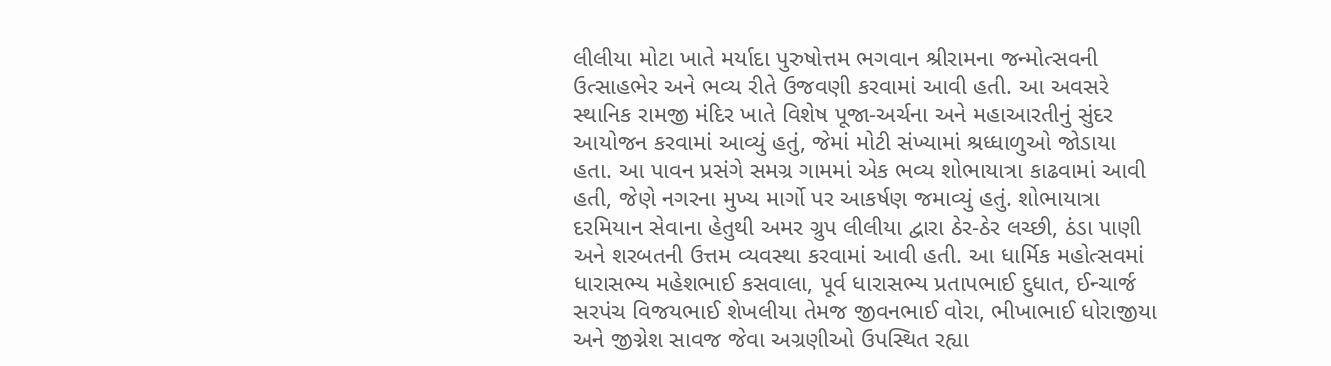લીલીયા મોટા ખાતે મર્યાદા પુરુષોત્તમ ભગવાન શ્રીરામના જન્મોત્સવની ઉત્સાહભેર અને ભવ્ય રીતે ઉજવણી કરવામાં આવી હતી. આ અવસરે સ્થાનિક રામજી મંદિર ખાતે વિશેષ પૂજા-અર્ચના અને મહાઆરતીનું સુંદર આયોજન કરવામાં આવ્યું હતું, જેમાં મોટી સંખ્યામાં શ્રધ્ધાળુઓ જોડાયા હતા. આ પાવન પ્રસંગે સમગ્ર ગામમાં એક ભવ્ય શોભાયાત્રા કાઢવામાં આવી હતી, જેણે નગરના મુખ્ય માર્ગો પર આકર્ષણ જમાવ્યું હતું. શોભાયાત્રા દરમિયાન સેવાના હેતુથી અમર ગ્રુપ લીલીયા દ્વારા ઠેર-ઠેર લચ્છી, ઠંડા પાણી અને શરબતની ઉત્તમ વ્યવસ્થા કરવામાં આવી હતી. આ ધાર્મિક મહોત્સવમાં ધારાસભ્ય મહેશભાઈ કસવાલા, પૂર્વ ધારાસભ્ય પ્રતાપભાઈ દુધાત, ઈન્ચાર્જ સરપંચ વિજયભાઈ શેખલીયા તેમજ જીવનભાઈ વોરા, ભીખાભાઈ ધોરાજીયા અને જીગ્નેશ સાવજ જેવા અગ્રણીઓ ઉપસ્થિત રહ્યા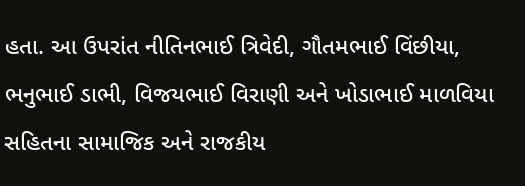હતા. આ ઉપરાંત નીતિનભાઈ ત્રિવેદી, ગૌતમભાઈ વિંછીયા, ભનુભાઈ ડાભી, વિજયભાઈ વિરાણી અને ખોડાભાઈ માળવિયા સહિતના સામાજિક અને રાજકીય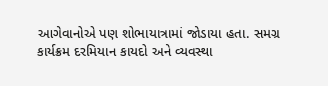આગેવાનોએ પણ શોભાયાત્રામાં જોડાયા હતા. સમગ્ર કાર્યક્રમ દરમિયાન કાયદો અને વ્યવસ્થા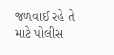જળવાઈ રહે તે માટે પોલીસ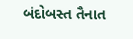બંદોબસ્ત તૈનાત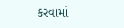કરવામાં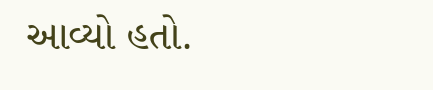આવ્યો હતો.